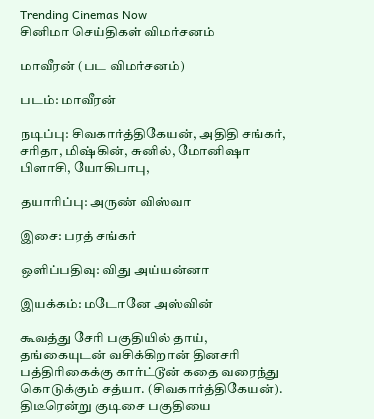Trending Cinemas Now
சினிமா செய்திகள் விமர்சனம்

மாவீரன் (பட விமர்சனம்)

படம்: மாவீரன்

நடிப்பு: சிவகார்த்திகேயன், அதிதி சங்கர், சரிதா, மிஷ்கின், சுனில், மோனிஷா பிளாசி, யோகிபாபு,

தயாரிப்பு: அருண் விஸ்வா

இசை: பரத் சங்கர்

ஒளிப்பதிவு: விது அய்யன்னா

இயக்கம்: மடோனே அஸ்வின்

கூவத்து சேரி பகுதியில் தாய், தங்கையுடன் வசிக்கிறான் தினசரி பத்திரிகைக்கு கார்ட்டூன் கதை வரைந்து கொடுக்கும் சத்யா. (சிவகார்த்திகேயன்). திடீரென்று குடிசை பகுதியை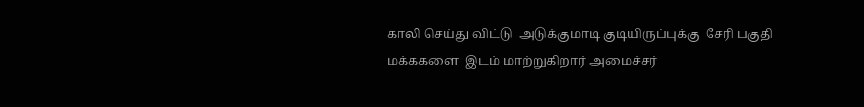காலி செய்து விட்டு  அடுக்குமாடி குடியிருப்புக்கு  சேரி பகுதி மக்ககளை  இடம் மாற்றுகிறார் அமைச்சர்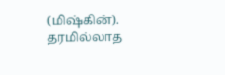(மிஷ்கின்). தரமில்லாத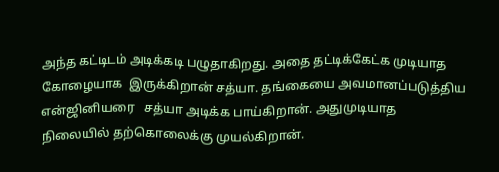அந்த கட்டிடம் அடிக்கடி பழுதாகிறது. அதை தட்டிக்கேட்க முடியாத கோழையாக  இருக்கிறான் சத்யா. தங்கையை அவமானப்படுத்திய என்ஜினியரை   சத்யா அடிக்க பாய்கிறான். அதுமுடியாத நிலையில் தற்கொலைக்கு முயல்கிறான்.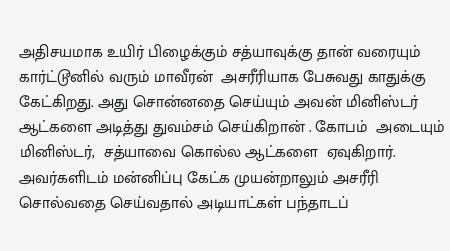அதிசயமாக உயிர் பிழைக்கும் சத்யாவுக்கு தான் வரையும் கார்ட்டூனில் வரும் மாவீரன்  அசரீரியாக பேசுவது காதுக்கு கேட்கிறது. அது சொன்னதை செய்யும் அவன் மினிஸ்டர் ஆட்களை அடித்து துவம்சம் செய்கிறான் . கோபம்  அடையும் மினிஸ்டர்,  சத்யாவை கொல்ல ஆட்களை  ஏவுகிறார். அவர்களிடம் மன்னிப்பு கேட்க முயன்றாலும் அசரீரி சொல்வதை செய்வதால் அடியாட்கள் பந்தாடப்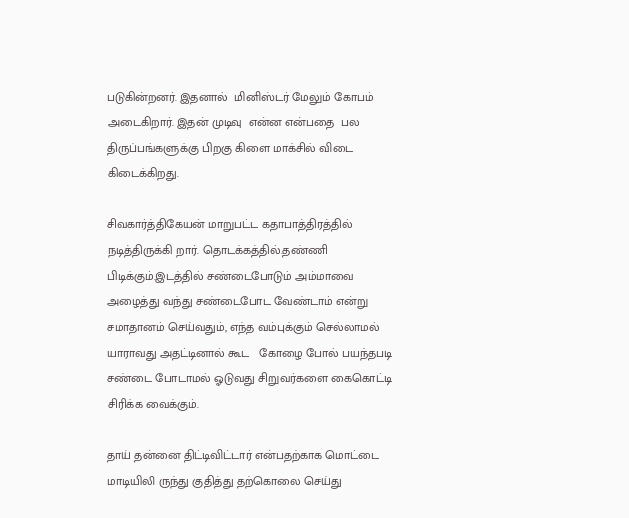படுகின்றனர். இதனால்  மினிஸ்டர் மேலும் கோபம் அடைகிறார். இதன் முடிவு  என்ன என்பதை  பல திருப்பங்களுக்கு பிறகு கிளை மாக்சில் விடை கிடைக்கிறது.

சிவகார்த்திகேயன் மாறுபட்ட கதாபாத்திரத்தில் நடித்திருக்கி றார். தொடக்கத்தில்.தண்ணி பிடிக்கும்.இடத்தில் சண்டைபோடும் அம்மாவை அழைத்து வந்து சண்டைபோட வேண்டாம் என்று  சமாதானம் செய்வதும், எந்த வம்புக்கும் செல்லாமல் யாராவது அதட்டினால் கூட   கோழை போல் பயந்தபடி சண்டை போடாமல் ஓடுவது சிறுவர்களை கைகொட்டி சிரிக்க வைக்கும்.

தாய் தன்னை திட்டிவிட்டார் என்பதற்காக மொட்டை மாடியிலி ருந்து குதித்து தற்கொலை செய்து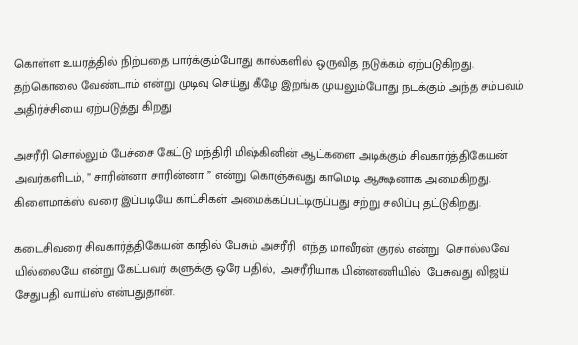கொள்ள உயரத்தில் நிற்பதை பார்க்கும்போது கால்களில் ஒருவித நடுக்கம் ஏற்படுகிறது. தற்கொலை வேண்டாம் என்று முடிவு செய்து கீழே இறங்க முயலும்போது நடக்கும் அந்த சம்பவம்  அதிர்ச்சியை ஏற்படுத்து கிறது

அசரீரி சொல்லும் பேச்சை கேட்டு மந்திரி மிஷ்கினின் ஆட்களை அடிக்கும் சிவகார்த்திகேயன் அவர்களிடம், ” சாரின்னா சாரின்னா ” என்று கொஞ்சுவது காமெடி ஆக்ஷனாக அமைகிறது. கிளைமாக்ஸ் வரை இப்படியே காட்சிகள் அமைக்கப்பட்டிருப்பது சற்று சலிப்பு தட்டுகிறது.

கடைசிவரை சிவகார்த்திகேயன் காதில் பேசும் அசரீரி  எந்த மாவீரன் குரல் என்று  சொல்லவே யில்லையே என்று கேட்பவர் களுக்கு ஒரே பதில்,  அசரீரியாக பின்னணியில்  பேசுவது விஜய் சேதுபதி வாய்ஸ் என்பதுதான்.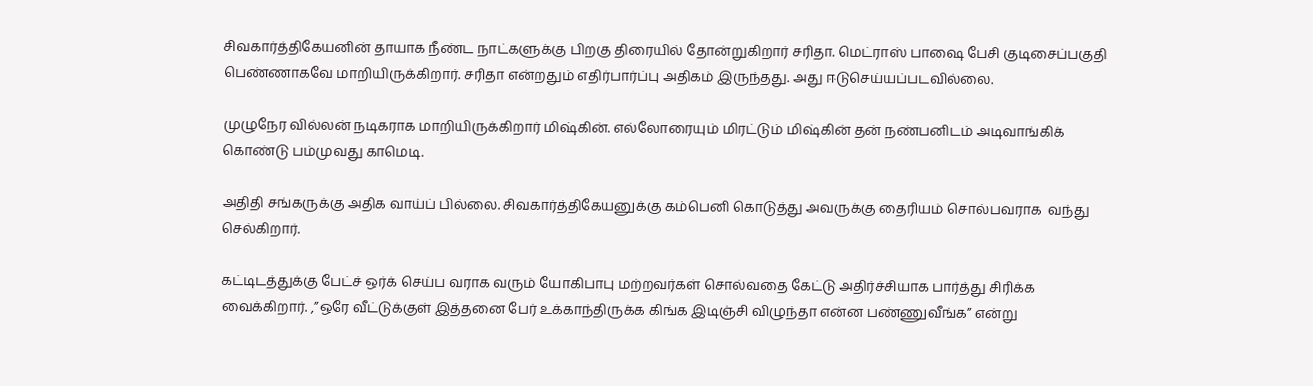சிவகார்த்திகேயனின் தாயாக நீண்ட நாட்களுக்கு பிறகு திரையில் தோன்றுகிறார் சரிதா. மெட்ராஸ் பாஷை பேசி குடிசைப்பகுதி பெண்ணாகவே மாறியிருக்கிறார். சரிதா என்றதும் எதிர்பார்ப்பு அதிகம் இருந்தது. அது ஈடுசெய்யப்படவில்லை.

முழுநேர வில்லன் நடிகராக மாறியிருக்கிறார் மிஷ்கின். எல்லோரையும் மிரட்டும் மிஷ்கின் தன் நண்பனிடம் அடிவாங்கிக் கொண்டு பம்முவது காமெடி.

அதிதி சங்கருக்கு அதிக வாய்ப் பில்லை. சிவகார்த்திகேயனுக்கு கம்பெனி கொடுத்து அவருக்கு தைரியம் சொல்பவராக  வந்து செல்கிறார்.

கட்டிடத்துக்கு பேட்ச் ஒர்க் செய்ப வராக வரும் யோகிபாபு மற்றவர்கள் சொல்வதை கேட்டு அதிர்ச்சியாக பார்த்து சிரிக்க வைக்கிறார். ,”ஒரே வீட்டுக்குள் இத்தனை பேர் உக்காந்திருக்க கிங்க இடிஞ்சி விழுந்தா என்ன பண்ணுவீங்க” என்று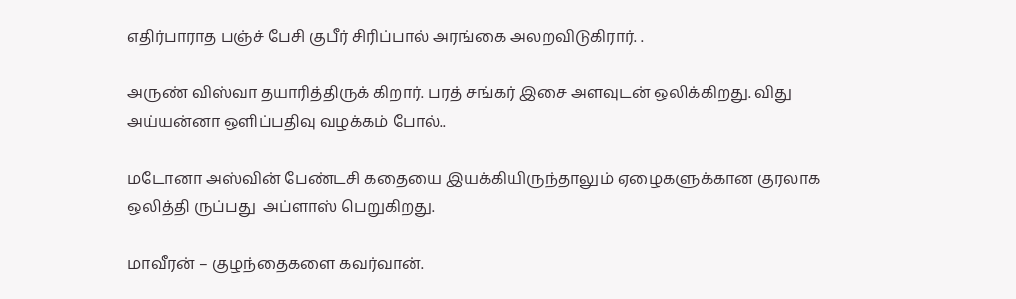எதிர்பாராத பஞ்ச் பேசி குபீர் சிரிப்பால் அரங்கை அலறவிடுகிரார். .

அருண் விஸ்வா தயாரித்திருக் கிறார். பரத் சங்கர் இசை அளவுடன் ஒலிக்கிறது. விது அய்யன்னா ஒளிப்பதிவு வழக்கம் போல்..

மடோனா அஸ்வின் பேண்டசி கதையை இயக்கியிருந்தாலும் ஏழைகளுக்கான குரலாக ஒலித்தி ருப்பது  அப்ளாஸ் பெறுகிறது.

மாவீரன் – குழந்தைகளை கவர்வான்.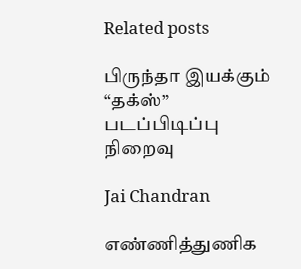Related posts

பிருந்தா இயக்கும் “தக்ஸ்” படப்பிடிப்பு நிறைவு

Jai Chandran

எண்ணித்துணிக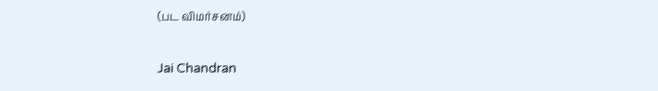(பட விமர்சனம்)

Jai Chandran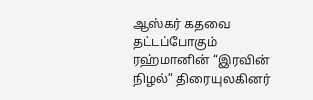ஆஸ்கர் கதவை தட்டப்போகும் ரஹ்மானின் “இரவின் நிழல்” திரையுலகினர்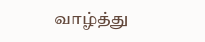வாழ்த்து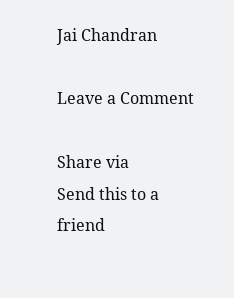Jai Chandran

Leave a Comment

Share via
Send this to a friend